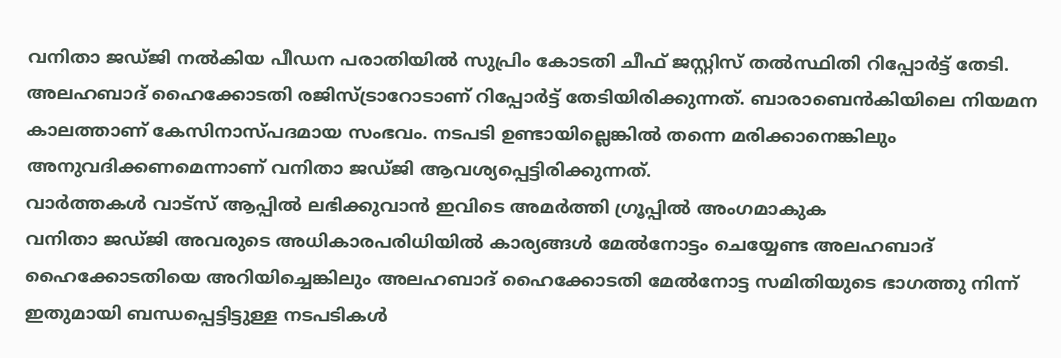വനിതാ ജഡ്ജി നൽകിയ പീഡന പരാതിയിൽ സുപ്രിം കോടതി ചീഫ് ജസ്റ്റിസ് തൽസ്ഥിതി റിപ്പോർട്ട് തേടി. അലഹബാദ് ഹൈക്കോടതി രജിസ്ട്രാറോടാണ് റിപ്പോർട്ട് തേടിയിരിക്കുന്നത്. ബാരാബെൻകിയിലെ നിയമന കാലത്താണ് കേസിനാസ്പദമായ സംഭവം. നടപടി ഉണ്ടായില്ലെങ്കിൽ തന്നെ മരിക്കാനെങ്കിലും അനുവദിക്കണമെന്നാണ് വനിതാ ജഡ്ജി ആവശ്യപ്പെട്ടിരിക്കുന്നത്.
വാർത്തകൾ വാട്സ് ആപ്പിൽ ലഭിക്കുവാൻ ഇവിടെ അമർത്തി ഗ്രൂപ്പിൽ അംഗമാകുക
വനിതാ ജഡ്ജി അവരുടെ അധികാരപരിധിയിൽ കാര്യങ്ങൾ മേൽനോട്ടം ചെയ്യേണ്ട അലഹബാദ് ഹൈക്കോടതിയെ അറിയിച്ചെങ്കിലും അലഹബാദ് ഹൈക്കോടതി മേൽനോട്ട സമിതിയുടെ ഭാഗത്തു നിന്ന് ഇതുമായി ബന്ധപ്പെട്ടിട്ടുള്ള നടപടികൾ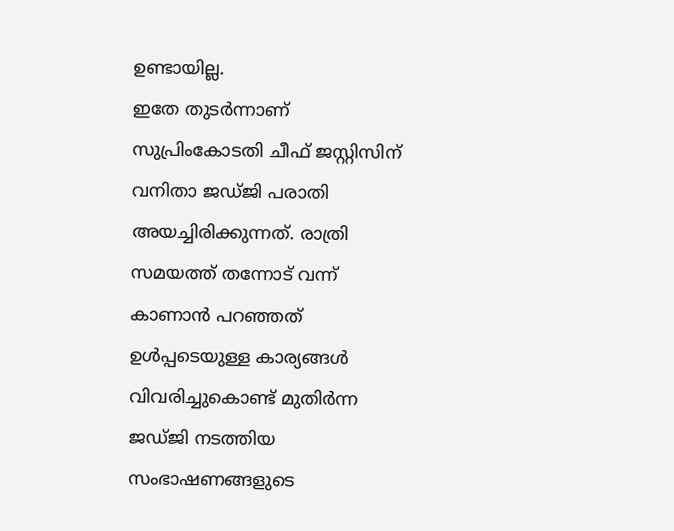ഉണ്ടായില്ല.
ഇതേ തുടർന്നാണ് സുപ്രിംകോടതി ചീഫ് ജസ്റ്റിസിന് വനിതാ ജഡ്ജി പരാതി അയച്ചിരിക്കുന്നത്. രാത്രി സമയത്ത് തന്നോട് വന്ന് കാണാൻ പറഞ്ഞത് ഉൾപ്പടെയുള്ള കാര്യങ്ങൾ വിവരിച്ചുകൊണ്ട് മുതിർന്ന ജഡ്ജി നടത്തിയ സംഭാഷണങ്ങളുടെ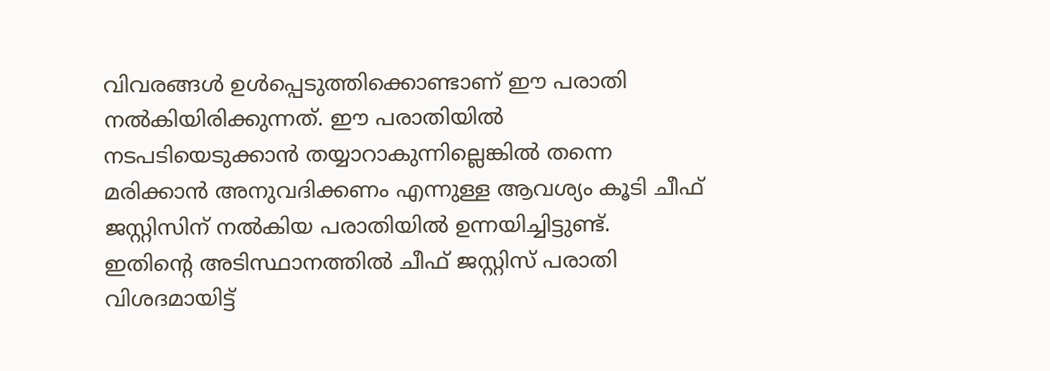വിവരങ്ങൾ ഉൾപ്പെടുത്തിക്കൊണ്ടാണ് ഈ പരാതി നൽകിയിരിക്കുന്നത്. ഈ പരാതിയിൽ നടപടിയെടുക്കാൻ തയ്യാറാകുന്നില്ലെങ്കിൽ തന്നെ മരിക്കാൻ അനുവദിക്കണം എന്നുള്ള ആവശ്യം കൂടി ചീഫ് ജസ്റ്റിസിന് നൽകിയ പരാതിയിൽ ഉന്നയിച്ചിട്ടുണ്ട്.
ഇതിന്റെ അടിസ്ഥാനത്തിൽ ചീഫ് ജസ്റ്റിസ് പരാതി വിശദമായിട്ട്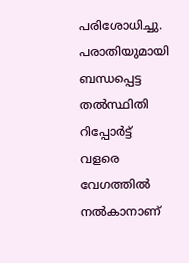പരിശോധിച്ചു. പരാതിയുമായി ബന്ധപ്പെട്ട തൽസ്ഥിതി റിപ്പോർട്ട് വളരെ വേഗത്തിൽ നൽകാനാണ്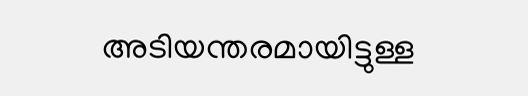അടിയന്തരമായിട്ടുള്ള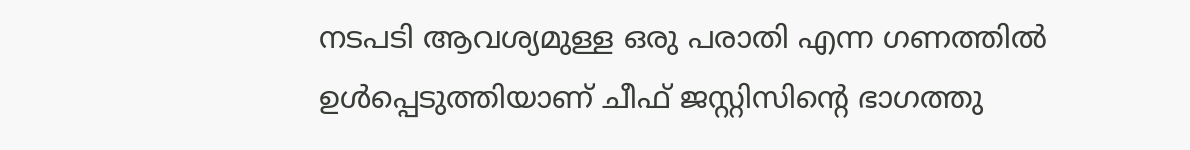നടപടി ആവശ്യമുള്ള ഒരു പരാതി എന്ന ഗണത്തിൽ ഉൾപ്പെടുത്തിയാണ് ചീഫ് ജസ്റ്റിസിന്റെ ഭാഗത്തു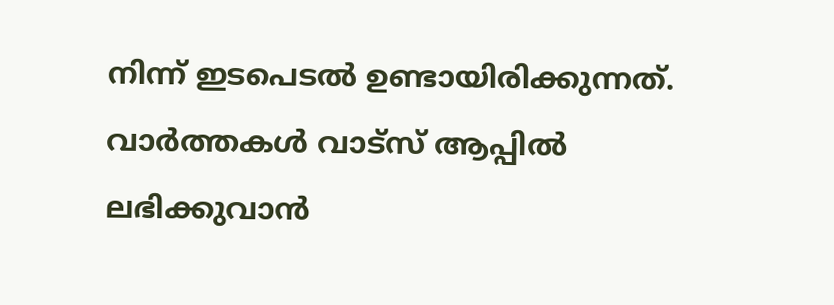നിന്ന് ഇടപെടൽ ഉണ്ടായിരിക്കുന്നത്.
വാർത്തകൾ വാട്സ് ആപ്പിൽ ലഭിക്കുവാൻ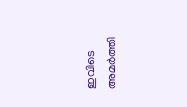ഇവിടെ അമർത്തി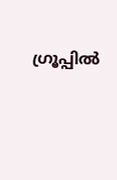ഗ്രൂപ്പിൽ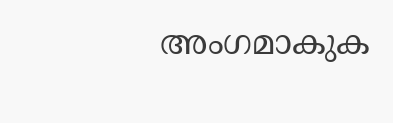അംഗമാകുക